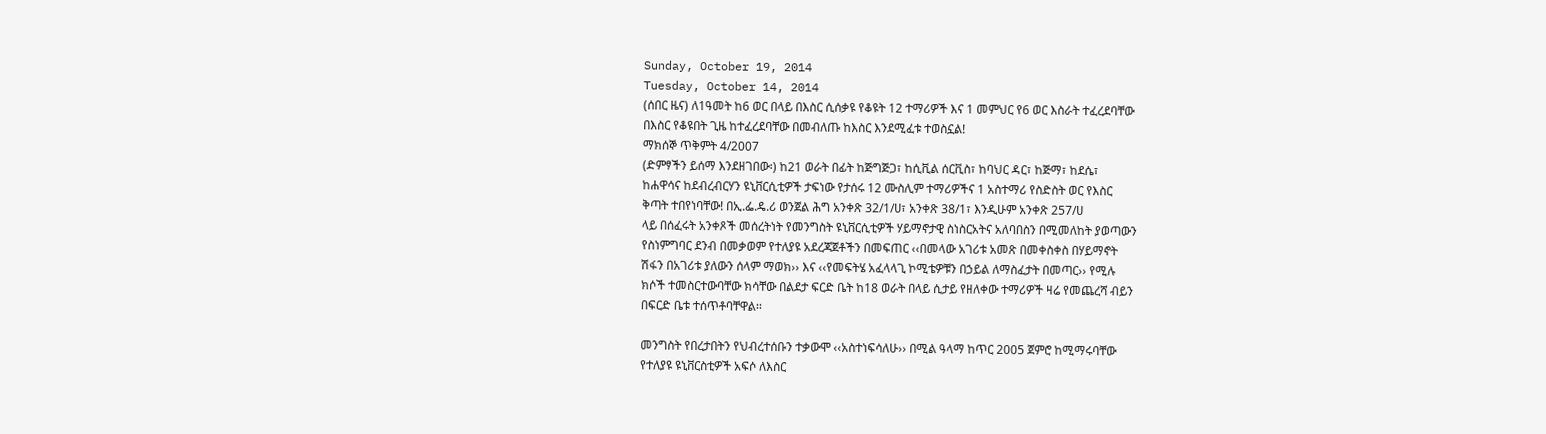Sunday, October 19, 2014
Tuesday, October 14, 2014
(ሰበር ዜና) ለ1ዓመት ከ6 ወር በላይ በእስር ሲሰቃዩ የቆዩት 12 ተማሪዎች እና 1 መምህር የ6 ወር እስራት ተፈረደባቸው
በእስር የቆዩበት ጊዜ ከተፈረደባቸው በመብለጡ ከእስር እንደሚፈቱ ተወስኗል!
ማክሰኞ ጥቅምት 4/2007
(ድምፃችን ይሰማ እንደዘገበው፡) ከ21 ወራት በፊት ከጅግጅጋ፣ ከሲቪል ሰርቪስ፣ ከባህር ዳር፣ ከጅማ፣ ከደሴ፣
ከሐዋሳና ከደብረብርሃን ዩኒቨርሲቲዎች ታፍነው የታሰሩ 12 ሙስሊም ተማሪዎችና 1 አስተማሪ የስድስት ወር የእስር
ቅጣት ተበየነባቸው! በኢ.ፌ.ዴ.ሪ ወንጀል ሕግ አንቀጽ 32/1/ሀ፣ አንቀጽ 38/1፣ እንዲሁም አንቀጽ 257/ሀ
ላይ በሰፈሩት አንቀጾች መሰረትነት የመንግስት ዩኒቨርሲቲዎች ሃይማኖታዊ ስነስርአትና አለባበስን በሚመለከት ያወጣውን
የስነምግባር ደንብ በመቃወም የተለያዩ አደረጃጀቶችን በመፍጠር ‹‹በመላው አገሪቱ አመጽ በመቀስቀስ በሃይማኖት
ሽፋን በአገሪቱ ያለውን ሰላም ማወክ›› እና ‹‹የመፍትሄ አፈላላጊ ኮሚቴዎቹን በኃይል ለማስፈታት በመጣር›› የሚሉ
ክሶች ተመስርተውባቸው ክሳቸው በልደታ ፍርድ ቤት ከ18 ወራት በላይ ሲታይ የዘለቀው ተማሪዎች ዛሬ የመጨረሻ ብይን
በፍርድ ቤቱ ተሰጥቶባቸዋል፡፡

መንግስት የበረታበትን የህብረተሰቡን ተቃውሞ ‹‹አስተነፍሳለሁ›› በሚል ዓላማ ከጥር 2005 ጀምሮ ከሚማሩባቸው
የተለያዩ ዩኒቨርስቲዎች አፍሶ ለእስር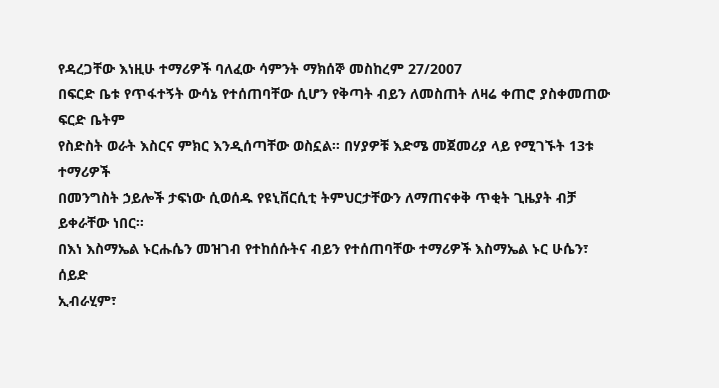የዳረጋቸው እነዚሁ ተማሪዎች ባለፈው ሳምንት ማክሰኞ መስከረም 27/2007
በፍርድ ቤቱ የጥፋተኝት ውሳኔ የተሰጠባቸው ሲሆን የቅጣት ብይን ለመስጠት ለዛሬ ቀጠሮ ያስቀመጠው ፍርድ ቤትም
የስድስት ወራት እስርና ምክር እንዲሰጣቸው ወስኗል፡፡ በሃያዎቹ እድሜ መጀመሪያ ላይ የሚገኙት 13ቱ ተማሪዎች
በመንግስት ኃይሎች ታፍነው ሲወሰዱ የዩኒቨርሲቲ ትምህርታቸውን ለማጠናቀቅ ጥቂት ጊዜያት ብቻ ይቀራቸው ነበር፡፡
በእነ እስማኤል ኑርሑሴን መዝገብ የተከሰሱትና ብይን የተሰጠባቸው ተማሪዎች እስማኤል ኑር ሁሴን፣ ሰይድ
ኢብራሂም፣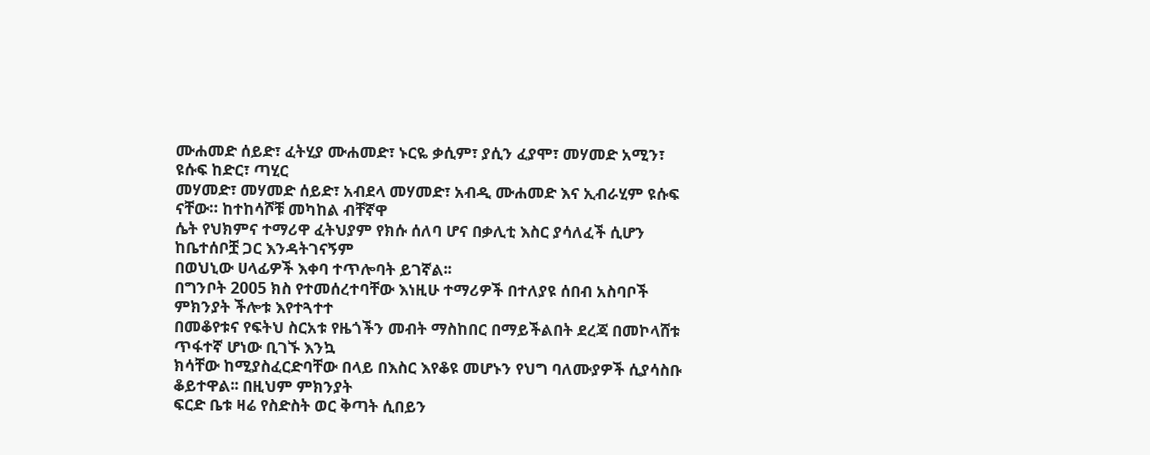ሙሐመድ ሰይድ፣ ፈትሂያ ሙሐመድ፣ ኑርዬ ቃሲም፣ ያሲን ፈያሞ፣ መሃመድ አሚን፣ ዩሱፍ ከድር፣ ጣሂር
መሃመድ፣ መሃመድ ሰይድ፣ አብደላ መሃመድ፣ አብዲ ሙሐመድ እና ኢብራሂም ዩሱፍ ናቸው። ከተከሳሾቹ መካከል ብቸኛዋ
ሴት የህክምና ተማሪዋ ፈትህያም የክሱ ሰለባ ሆና በቃሊቲ እስር ያሳለፈች ሲሆን ከቤተሰቦቿ ጋር እንዳትገናኝም
በወህኒው ሀላፊዎች እቀባ ተጥሎባት ይገኛል፡፡
በግንቦት 2005 ክስ የተመሰረተባቸው እነዚሁ ተማሪዎች በተለያዩ ሰበብ አስባቦች ምክንያት ችሎቱ እየተጓተተ
በመቆየቱና የፍትህ ስርአቱ የዜጎችን መብት ማስከበር በማይችልበት ደረጃ በመኮላሸቱ ጥፋተኛ ሆነው ቢገኙ እንኳ
ክሳቸው ከሚያስፈርድባቸው በላይ በእስር እየቆዩ መሆኑን የህግ ባለሙያዎች ሲያሳስቡ ቆይተዋል፡፡ በዚህም ምክንያት
ፍርድ ቤቱ ዛሬ የስድስት ወር ቅጣት ሲበይን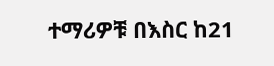ተማሪዎቹ በእስር ከ21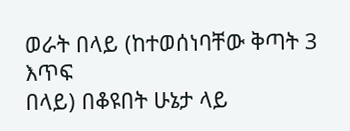ወራት በላይ (ከተወሰነባቸው ቅጣት 3 እጥፍ
በላይ) በቆዩበት ሁኔታ ላይ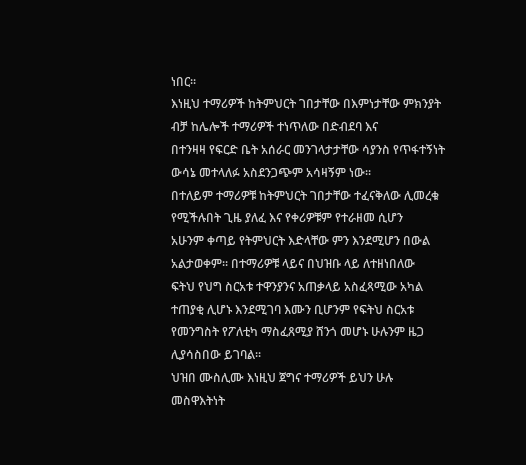ነበር፡፡
እነዚህ ተማሪዎች ከትምህርት ገበታቸው በእምነታቸው ምክንያት ብቻ ከሌሎች ተማሪዎች ተነጥለው በድብደባ እና
በተንዛዛ የፍርድ ቤት አሰራር መንገላታታቸው ሳያንስ የጥፋተኝነት ውሳኔ መተላለፉ አስደንጋጭም አሳዛኝም ነው፡፡
በተለይም ተማሪዎቹ ከትምህርት ገበታቸው ተፈናቅለው ሊመረቁ የሚችሉበት ጊዜ ያለፈ እና የቀሪዎቹም የተራዘመ ሲሆን
አሁንም ቀጣይ የትምህርት እድላቸው ምን እንደሚሆን በውል አልታወቀም፡፡ በተማሪዎቹ ላይና በህዝቡ ላይ ለተዘነበለው
ፍትህ የህግ ስርአቱ ተዋንያንና አጠቃላይ አስፈጻሚው አካል ተጠያቂ ሊሆኑ እንደሚገባ እሙን ቢሆንም የፍትህ ስርአቱ
የመንግስት የፖለቲካ ማስፈጸሚያ ሸንጎ መሆኑ ሁሉንም ዜጋ ሊያሳስበው ይገባል፡፡
ህዝበ ሙስሊሙ እነዚህ ጀግና ተማሪዎች ይህን ሁሉ መስዋእትነት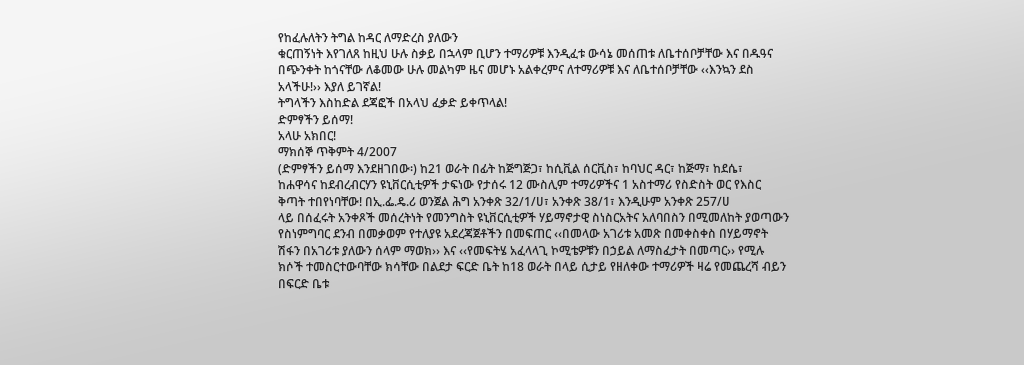የከፈሉለትን ትግል ከዳር ለማድረስ ያለውን
ቁርጠኝነት እየገለጸ ከዚህ ሁሉ ስቃይ በኋላም ቢሆን ተማሪዎቹ እንዲፈቱ ውሳኔ መሰጠቱ ለቤተሰቦቻቸው እና በዱዓና
በጭንቀት ከጎናቸው ለቆመው ሁሉ መልካም ዜና መሆኑ አልቀረምና ለተማሪዎቹ እና ለቤተሰቦቻቸው ‹‹እንኳን ደስ
አላችሁ!›› እያለ ይገኛል!
ትግላችን እስከድል ደጃፎች በአላህ ፈቃድ ይቀጥላል!
ድምፃችን ይሰማ!
አላሁ አክበር!
ማክሰኞ ጥቅምት 4/2007
(ድምፃችን ይሰማ እንደዘገበው፡) ከ21 ወራት በፊት ከጅግጅጋ፣ ከሲቪል ሰርቪስ፣ ከባህር ዳር፣ ከጅማ፣ ከደሴ፣
ከሐዋሳና ከደብረብርሃን ዩኒቨርሲቲዎች ታፍነው የታሰሩ 12 ሙስሊም ተማሪዎችና 1 አስተማሪ የስድስት ወር የእስር
ቅጣት ተበየነባቸው! በኢ.ፌ.ዴ.ሪ ወንጀል ሕግ አንቀጽ 32/1/ሀ፣ አንቀጽ 38/1፣ እንዲሁም አንቀጽ 257/ሀ
ላይ በሰፈሩት አንቀጾች መሰረትነት የመንግስት ዩኒቨርሲቲዎች ሃይማኖታዊ ስነስርአትና አለባበስን በሚመለከት ያወጣውን
የስነምግባር ደንብ በመቃወም የተለያዩ አደረጃጀቶችን በመፍጠር ‹‹በመላው አገሪቱ አመጽ በመቀስቀስ በሃይማኖት
ሽፋን በአገሪቱ ያለውን ሰላም ማወክ›› እና ‹‹የመፍትሄ አፈላላጊ ኮሚቴዎቹን በኃይል ለማስፈታት በመጣር›› የሚሉ
ክሶች ተመስርተውባቸው ክሳቸው በልደታ ፍርድ ቤት ከ18 ወራት በላይ ሲታይ የዘለቀው ተማሪዎች ዛሬ የመጨረሻ ብይን
በፍርድ ቤቱ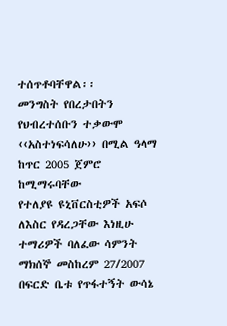ተሰጥቶባቸዋል፡፡
መንግስት የበረታበትን የህብረተሰቡን ተቃውሞ ‹‹አስተነፍሳለሁ›› በሚል ዓላማ ከጥር 2005 ጀምሮ ከሚማሩባቸው
የተለያዩ ዩኒቨርስቲዎች አፍሶ ለእስር የዳረጋቸው እነዚሁ ተማሪዎች ባለፈው ሳምንት ማክሰኞ መስከረም 27/2007
በፍርድ ቤቱ የጥፋተኝት ውሳኔ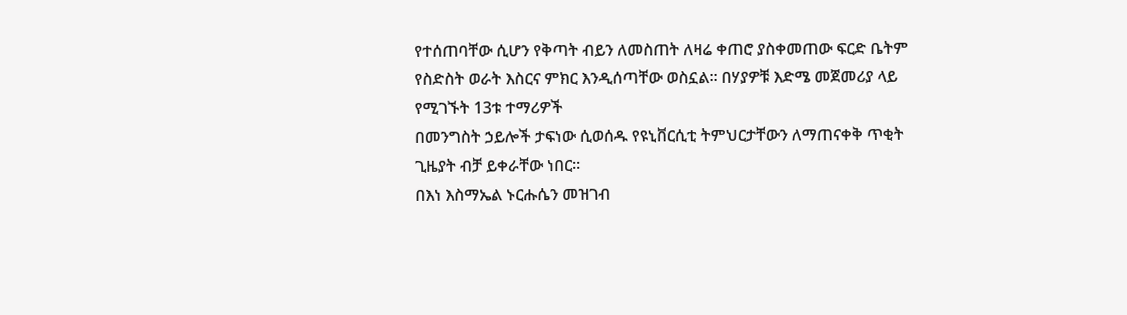የተሰጠባቸው ሲሆን የቅጣት ብይን ለመስጠት ለዛሬ ቀጠሮ ያስቀመጠው ፍርድ ቤትም
የስድስት ወራት እስርና ምክር እንዲሰጣቸው ወስኗል፡፡ በሃያዎቹ እድሜ መጀመሪያ ላይ የሚገኙት 13ቱ ተማሪዎች
በመንግስት ኃይሎች ታፍነው ሲወሰዱ የዩኒቨርሲቲ ትምህርታቸውን ለማጠናቀቅ ጥቂት ጊዜያት ብቻ ይቀራቸው ነበር፡፡
በእነ እስማኤል ኑርሑሴን መዝገብ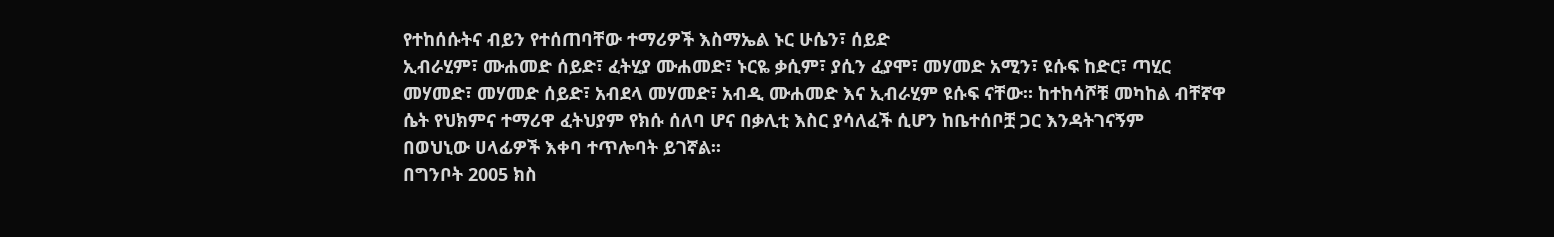የተከሰሱትና ብይን የተሰጠባቸው ተማሪዎች እስማኤል ኑር ሁሴን፣ ሰይድ
ኢብራሂም፣ ሙሐመድ ሰይድ፣ ፈትሂያ ሙሐመድ፣ ኑርዬ ቃሲም፣ ያሲን ፈያሞ፣ መሃመድ አሚን፣ ዩሱፍ ከድር፣ ጣሂር
መሃመድ፣ መሃመድ ሰይድ፣ አብደላ መሃመድ፣ አብዲ ሙሐመድ እና ኢብራሂም ዩሱፍ ናቸው። ከተከሳሾቹ መካከል ብቸኛዋ
ሴት የህክምና ተማሪዋ ፈትህያም የክሱ ሰለባ ሆና በቃሊቲ እስር ያሳለፈች ሲሆን ከቤተሰቦቿ ጋር እንዳትገናኝም
በወህኒው ሀላፊዎች እቀባ ተጥሎባት ይገኛል፡፡
በግንቦት 2005 ክስ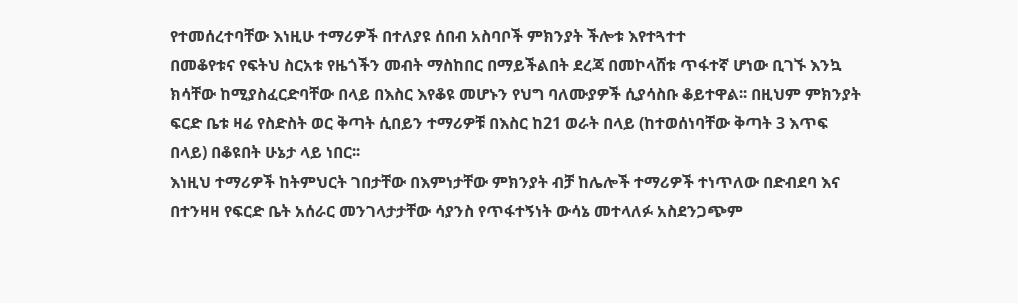የተመሰረተባቸው እነዚሁ ተማሪዎች በተለያዩ ሰበብ አስባቦች ምክንያት ችሎቱ እየተጓተተ
በመቆየቱና የፍትህ ስርአቱ የዜጎችን መብት ማስከበር በማይችልበት ደረጃ በመኮላሸቱ ጥፋተኛ ሆነው ቢገኙ እንኳ
ክሳቸው ከሚያስፈርድባቸው በላይ በእስር እየቆዩ መሆኑን የህግ ባለሙያዎች ሲያሳስቡ ቆይተዋል፡፡ በዚህም ምክንያት
ፍርድ ቤቱ ዛሬ የስድስት ወር ቅጣት ሲበይን ተማሪዎቹ በእስር ከ21 ወራት በላይ (ከተወሰነባቸው ቅጣት 3 እጥፍ
በላይ) በቆዩበት ሁኔታ ላይ ነበር፡፡
እነዚህ ተማሪዎች ከትምህርት ገበታቸው በእምነታቸው ምክንያት ብቻ ከሌሎች ተማሪዎች ተነጥለው በድብደባ እና
በተንዛዛ የፍርድ ቤት አሰራር መንገላታታቸው ሳያንስ የጥፋተኝነት ውሳኔ መተላለፉ አስደንጋጭም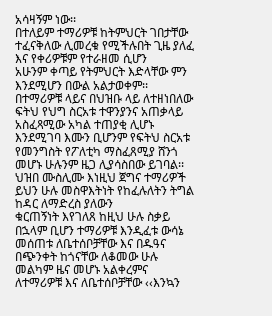አሳዛኝም ነው፡፡
በተለይም ተማሪዎቹ ከትምህርት ገበታቸው ተፈናቅለው ሊመረቁ የሚችሉበት ጊዜ ያለፈ እና የቀሪዎቹም የተራዘመ ሲሆን
አሁንም ቀጣይ የትምህርት እድላቸው ምን እንደሚሆን በውል አልታወቀም፡፡ በተማሪዎቹ ላይና በህዝቡ ላይ ለተዘነበለው
ፍትህ የህግ ስርአቱ ተዋንያንና አጠቃላይ አስፈጻሚው አካል ተጠያቂ ሊሆኑ እንደሚገባ እሙን ቢሆንም የፍትህ ስርአቱ
የመንግስት የፖለቲካ ማስፈጸሚያ ሸንጎ መሆኑ ሁሉንም ዜጋ ሊያሳስበው ይገባል፡፡
ህዝበ ሙስሊሙ እነዚህ ጀግና ተማሪዎች ይህን ሁሉ መስዋእትነት የከፈሉለትን ትግል ከዳር ለማድረስ ያለውን
ቁርጠኝነት እየገለጸ ከዚህ ሁሉ ስቃይ በኋላም ቢሆን ተማሪዎቹ እንዲፈቱ ውሳኔ መሰጠቱ ለቤተሰቦቻቸው እና በዱዓና
በጭንቀት ከጎናቸው ለቆመው ሁሉ መልካም ዜና መሆኑ አልቀረምና ለተማሪዎቹ እና ለቤተሰቦቻቸው ‹‹እንኳን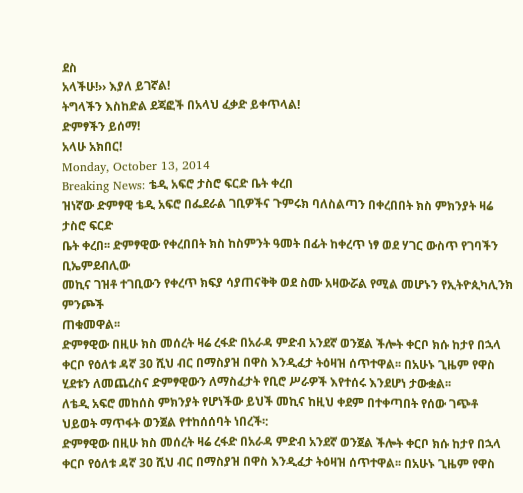ደስ
አላችሁ!›› እያለ ይገኛል!
ትግላችን እስከድል ደጃፎች በአላህ ፈቃድ ይቀጥላል!
ድምፃችን ይሰማ!
አላሁ አክበር!
Monday, October 13, 2014
Breaking News: ቴዲ አፍሮ ታስሮ ፍርድ ቤት ቀረበ
ዝነኛው ድምፃዊ ቴዲ አፍሮ በፌደራል ገቢዎችና ጉምሩክ ባለስልጣን በቀረበበት ክስ ምክንያት ዛሬ ታስሮ ፍርድ
ቤት ቀረበ፡፡ ድምፃዊው የቀረበበት ክስ ከስምንት ዓመት በፊት ከቀረጥ ነፃ ወደ ሃገር ውስጥ የገባችን ቢኤምደብሊው
መኪና ገዝቶ ተገቢውን የቀረጥ ክፍያ ሳያጠናቅቅ ወደ ስሙ አዛውሯል የሚል መሆኑን የኢትዮጲካሊንክ ምንጮች
ጠቁመዋል፡፡
ድምፃዊው በዚሁ ክስ መሰረት ዛሬ ረፋድ በአራዳ ምድብ አንደኛ ወንጀል ችሎት ቀርቦ ክሱ ከታየ በኋላ ቀርቦ የዕለቱ ዳኛ 30 ሺህ ብር በማስያዝ በዋስ እንዲፈታ ትዕዛዝ ሰጥተዋል፡፡ በአሁኑ ጊዜም የዋስ ሂደቱን ለመጨረስና ድምፃዊውን ለማስፈታት የቢሮ ሥራዎች እየተሰሩ እንደሆነ ታውቋል፡፡
ለቴዲ አፍሮ መከሰስ ምክንያት የሆነችው ይህች መኪና ከዚህ ቀደም በተቀጣበት የሰው ገጭቶ ህይወት ማጥፋት ወንጀል የተከሰሰባት ነበረች፡:
ድምፃዊው በዚሁ ክስ መሰረት ዛሬ ረፋድ በአራዳ ምድብ አንደኛ ወንጀል ችሎት ቀርቦ ክሱ ከታየ በኋላ ቀርቦ የዕለቱ ዳኛ 30 ሺህ ብር በማስያዝ በዋስ እንዲፈታ ትዕዛዝ ሰጥተዋል፡፡ በአሁኑ ጊዜም የዋስ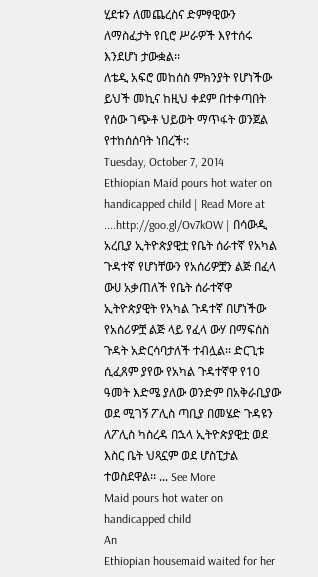ሂደቱን ለመጨረስና ድምፃዊውን ለማስፈታት የቢሮ ሥራዎች እየተሰሩ እንደሆነ ታውቋል፡፡
ለቴዲ አፍሮ መከሰስ ምክንያት የሆነችው ይህች መኪና ከዚህ ቀደም በተቀጣበት የሰው ገጭቶ ህይወት ማጥፋት ወንጀል የተከሰሰባት ነበረች፡:
Tuesday, October 7, 2014
Ethiopian Maid pours hot water on handicapped child | Read More at ....http://goo.gl/Ov7kOW | በሳውዲ አረቢያ ኢትዮጵያዊቷ የቤት ሰራተኛ የአካል ጉዳተኛ የሆነቸውን የአሰሪዎቿን ልጅ በፈላ ውሀ አቃጠለች የቤት ሰራተኛዋ ኢትዮጵያዊት የአካል ጉዳተኛ በሆነችው የአሰሪዎቿ ልጅ ላይ የፈላ ውሃ በማፍሰስ ጉዳት አድርሳባታለች ተብሏል፡፡ ድርጊቱ ሲፈጸም ያየው የአካል ጉዳተኛዋ የ10 ዓመት እድሜ ያለው ወንድም በአቅራቢያው ወደ ሚገኝ ፖሊስ ጣቢያ በመሄድ ጉዳዩን ለፖሊስ ካስረዳ በኋላ ኢትዮጵያዊቷ ወደ እስር ቤት ህጻኗም ወደ ሆስፒታል ተወስደዋል፡፡ ... See More
Maid pours hot water on handicapped child
An
Ethiopian housemaid waited for her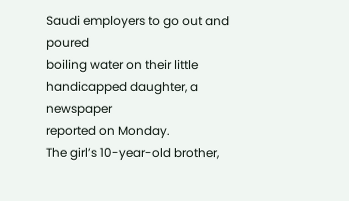Saudi employers to go out and poured
boiling water on their little handicapped daughter, a newspaper
reported on Monday.
The girl’s 10-year-old brother,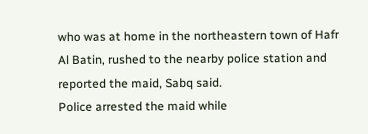who was at home in the northeastern town of Hafr Al Batin, rushed to the nearby police station and reported the maid, Sabq said.
Police arrested the maid while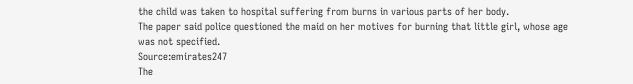the child was taken to hospital suffering from burns in various parts of her body.
The paper said police questioned the maid on her motives for burning that little girl, whose age was not specified.
Source:emirates247
The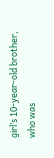girl’s 10-year-old brother, who was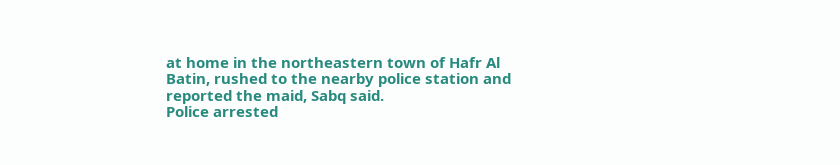at home in the northeastern town of Hafr Al Batin, rushed to the nearby police station and reported the maid, Sabq said.
Police arrested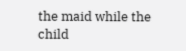the maid while the child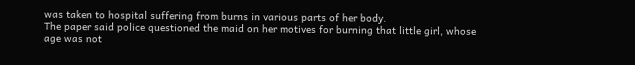was taken to hospital suffering from burns in various parts of her body.
The paper said police questioned the maid on her motives for burning that little girl, whose age was not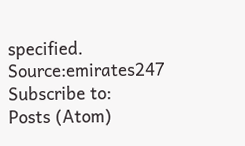specified.
Source:emirates247
Subscribe to:
Posts (Atom)